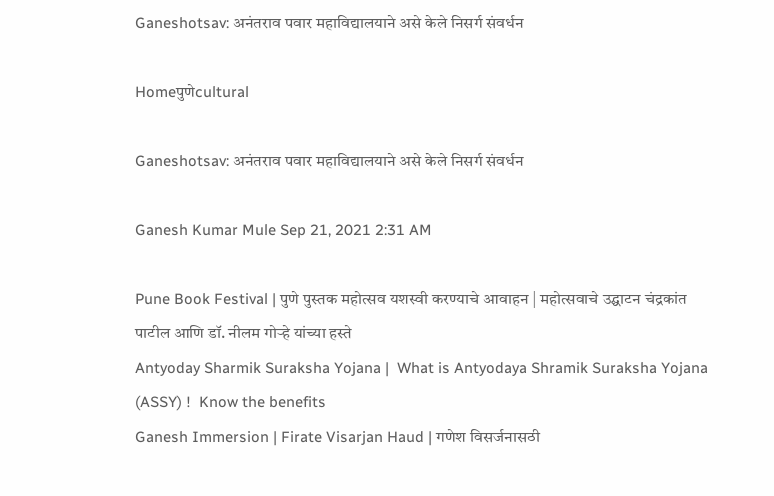Ganeshotsav: अनंतराव पवार महाविद्यालयाने असे केले निसर्ग संवर्धन

Homeपुणेcultural

Ganeshotsav: अनंतराव पवार महाविद्यालयाने असे केले निसर्ग संवर्धन

Ganesh Kumar Mule Sep 21, 2021 2:31 AM

Pune Book Festival | पुणे पुस्तक महोत्सव यशस्वी करण्याचे आवाहन | महोत्सवाचे उद्घाटन चंद्रकांत पाटील आणि डॉ. नीलम गोऱ्हे यांच्या हस्ते
Antyoday Sharmik Suraksha Yojana |  What is Antyodaya Shramik Suraksha Yojana (ASSY) !  Know the benefits
Ganesh Immersion | Firate Visarjan Haud | गणेश विसर्जनासठी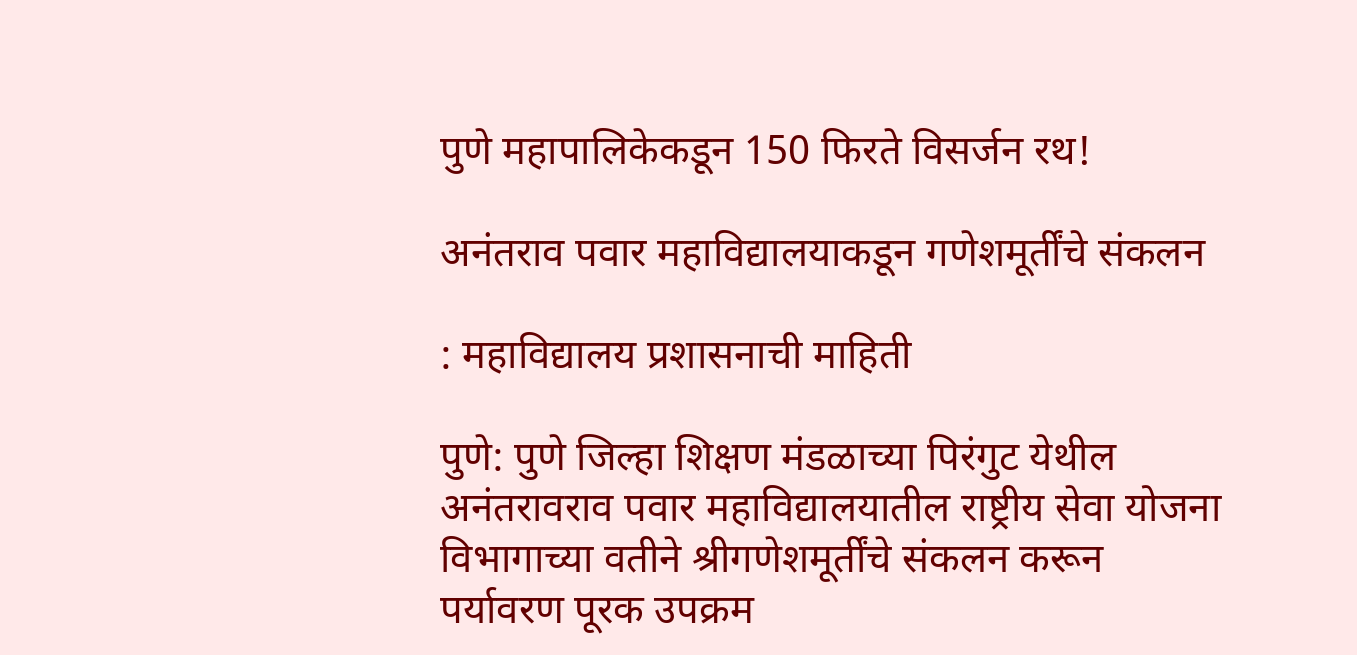पुणे महापालिकेकडून 150 फिरते विसर्जन रथ!

अनंतराव पवार महाविद्यालयाकडून गणेशमूर्तींचे संकलन

: महाविद्यालय प्रशासनाची माहिती

पुणे: पुणे जिल्हा शिक्षण मंडळाच्या पिरंगुट येथील अनंतरावराव पवार महाविद्यालयातील राष्ट्रीय सेवा योजना विभागाच्या वतीने श्रीगणेशमूर्तींचे संकलन करून पर्यावरण पूरक उपक्रम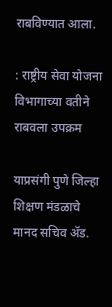राबविण्यात आला.

: राष्ट्रीय सेवा योजना विभागाच्या वतीने राबवला उपक्रम

याप्रसंगी पुणे जिल्हा शिक्षण मंडळाचे मानद सचिव ॲड.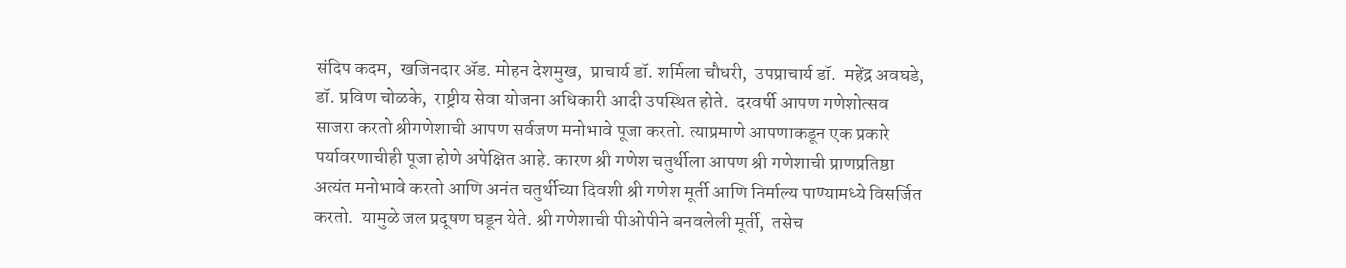संदिप कदम,  खजिनदार ॲड. मोहन देशमुख,  प्राचार्य डॉ. शर्मिला चौधरी,  उपप्राचार्य डॉ.  महेंद्र अवघडे,  डॉ. प्रविण चोळके,  राष्ट्रीय सेवा योजना अधिकारी आदी उपस्थित होते.  दरवर्षी आपण गणेशोत्सव साजरा करतो श्रीगणेशाची आपण सर्वजण मनोभावे पूजा करतो. त्याप्रमाणे आपणाकडून एक प्रकारे पर्यावरणाचीही पूजा होणे अपेक्षित आहे. कारण श्री गणेश चतुर्थीला आपण श्री गणेशाची प्राणप्रतिष्ठा अत्यंत मनोभावे करतो आणि अनंत चतुर्थीच्या दिवशी श्री गणेश मूर्ती आणि निर्माल्य पाण्यामध्ये विसर्जित करतो.  यामुळे जल प्रदूषण घडून येते. श्री गणेशाची पीओपीने बनवलेली मूर्ती,  तसेच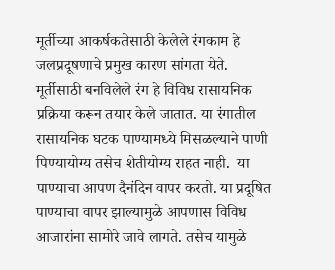मूर्तीच्या आकर्षकतेसाठी केलेले रंगकाम हे जलप्रदूषणाचे प्रमुख कारण सांगता येते.  मूर्तीसाठी बनविलेले रंग हे विविध रासायनिक प्रक्रिया करून तयार केले जातात. या रंगातील रासायनिक घटक पाण्यामध्ये मिसळल्याने पाणी पिण्यायोग्य तसेच शेतीयोग्य राहत नाही.  या पाण्याचा आपण दैनंदिन वापर करतो. या प्रदूषित पाण्याचा वापर झाल्यामुळे आपणास विविध आजारांना सामोरे जावे लागते. तसेच यामुळे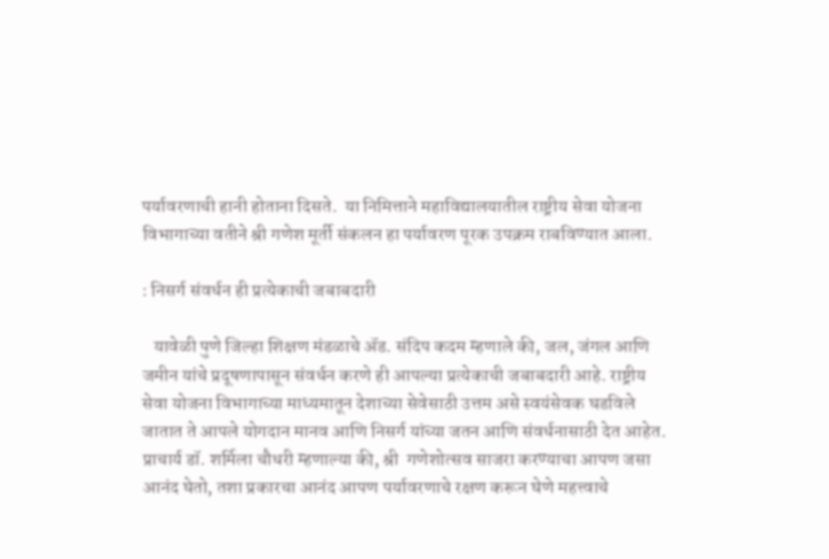पर्यावरणाची हानी होताना दिसते.  या निमित्ताने महाविद्यालयातील राष्ट्रीय सेवा योजना विभागाच्या वतीने श्री गणेश मूर्ती संकलन हा पर्यावरण पूरक उपक्रम राबविण्यात आला.

: निसर्ग संवर्धन ही प्रत्येकाची जबाबदारी

   यावेळी पुणे जिल्हा शिक्षण मंडळाचे ॲड. संदिप कदम म्हणाले की, जल, जंगल आणि जमीन यांचे प्रदूषणापासून संवर्धन करणे ही आपल्या प्रत्येकाची जबाबदारी आहे. राष्ट्रीय सेवा योजना विभागाच्या माध्यमातून देशाच्या सेवेसाठी उत्तम असे स्वयंसेवक घडविले जातात ते आपले योगदान मानव आणि निसर्ग यांच्या जतन आणि संवर्धनासाठी देत आहेत.  प्राचार्य डॉ. शर्मिला चौधरी म्हणाल्या की, श्री  गणेशोत्सव साजरा करण्याचा आपण जसा आनंद घेतो, तशा प्रकारचा आनंद आपण पर्यावरणाचे रक्षण करून घेणे महत्त्वाचे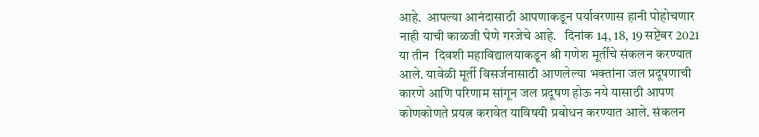आहे.  आपल्या आनंदासाठी आपणाकडून पर्यावरणास हानी पोहोचणार नाही याची काळजी घेणे गरजेचे आहे.   दिनांक 14, 18, 19 सप्टेंबर 2021 या तीन  दिवशी महाविद्यालयाकडून श्री गणेश मूर्तींचे संकलन करण्यात आले. यावेळी मूर्ती विसर्जनासाठी आणलेल्या भक्तांना जल प्रदूषणाची कारणे आणि परिणाम सांगून जल प्रदूषण होऊ नये यासाठी आपण कोणकोणते प्रयत्न करावेत याविषयी प्रबोधन करण्यात आले. संकलन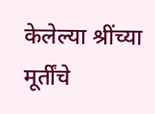केलेल्या श्रींच्या मूर्तींचे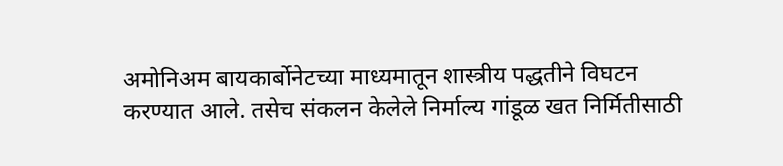अमोनिअम बायकार्बोनेटच्या माध्यमातून शास्त्रीय पद्धतीने विघटन करण्यात आले. तसेच संकलन केलेले निर्माल्य गांडूळ खत निर्मितीसाठी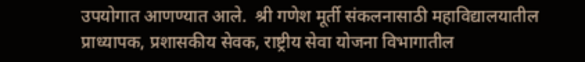उपयोगात आणण्यात आले.  श्री गणेश मूर्ती संकलनासाठी महाविद्यालयातील प्राध्यापक, प्रशासकीय सेवक, राष्ट्रीय सेवा योजना विभागातील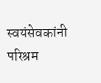स्वयंसेवकांनी परिश्रम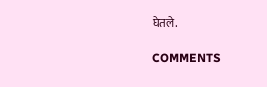घेतले.

COMMENTS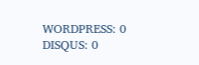WORDPRESS: 0
DISQUS: 0